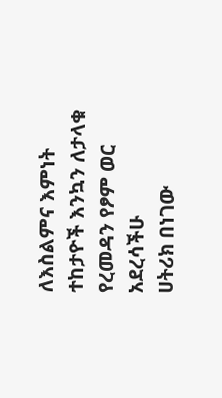ለእስልምና እምነት ተከታዮች እንኳን ለታላቁ የረመዳን የፆም ወር አደረሳችሁ
ሀትሪክ በነገው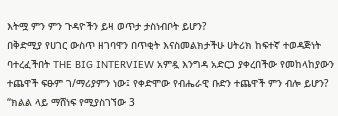እትሟ ምን ምን ጉዳዮችን ይዛ ወጥታ ታስነብቦት ይሆን?
በቅድሚያ የሀገር ውስጥ ዘገባዋን በጥቂት እናስመልክታችሁ ሀትሪክ ከፍተኛ ተወዳጅነት ባተረፈችበት THE BIG INTERVIEW አምዷ እንግዳ አድርጋ ያቀረበችው የመከላከያውን ተጨዋች ፍፁም ገ/ማሪያምን ነው፤ የቀድሞው የብሔራዊ ቡድን ተጨዋች ምን ብሎ ይሆን?
“ክልል ላይ ማሸነፍ የሚያስገኘው 3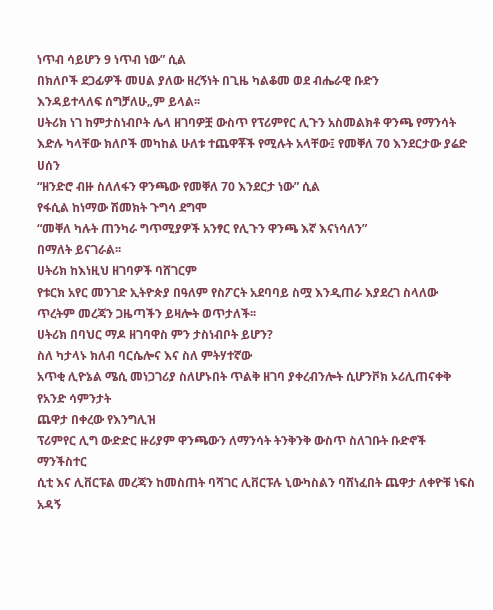ነጥብ ሳይሆን 9 ነጥብ ነው” ሲል
በክለቦች ደጋፊዎች መሀል ያለው ዘረኝነት በጊዜ ካልቆመ ወደ ብሔራዊ ቡድን
እንዳይተላለፍ ሰግቻለሁ„ም ይላል፡፡
ሀትሪክ ነገ ከምታስነብቦት ሌላ ዘገባዎቿ ውስጥ የፕሪምየር ሊጉን አስመልክቶ ዋንጫ የማንሳት እድሉ ካላቸው ክለቦች መካከል ሁለቱ ተጨዋቾች የሚሉት አላቸው፤ የመቐለ 70 እንደርታው ያሬድ ሀሰን
“ዘንድሮ ብዙ ስለለፋን ዋንጫው የመቐለ 70 እንደርታ ነው” ሲል
የፋሲል ከነማው ሽመክት ጉግሳ ደግሞ
“መቐለ ካሉት ጠንካራ ግጥሚያዎች አንፃር የሊጉን ዋንጫ እኛ እናነሳለን”
በማለት ይናገራል፡፡
ሀትሪክ ከእነዚህ ዘገባዎች ባሸገርም
የቱርክ አየር መንገድ ኢትዮጵያ በዓለም የስፖርት አደባባይ ስሟ እንዲጠራ እያደረገ ስላለው ጥረትም መረጃን ጋዜጣችን ይዛሎት ወጥታለች፡፡
ሀትሪክ በባህር ማዶ ዘገባዋስ ምን ታስነብቦት ይሆን?
ስለ ካታላኑ ክለብ ባርሴሎና እና ስለ ምትሃተኛው
አጥቂ ሊዮኔል ሜሲ መነጋገሪያ ስለሆኑበት ጥልቅ ዘገባ ያቀረብንሎት ሲሆንቮክ ኦሪሊጠናቀቅ የአንድ ሳምንታት
ጨዋታ በቀረው የእንግሊዝ
ፕሪምየር ሊግ ውድድር ዙሪያም ዋንጫውን ለማንሳት ትንቅንቅ ውስጥ ስለገቡት ቡድኖች ማንችስተር
ሲቲ እና ሊቨርፑል መረጃን ከመስጠት ባሻገር ሊቨርፑሉ ኒውካስልን ባሸነፈበት ጨዋታ ለቀዮቹ ነፍስ አዳኝ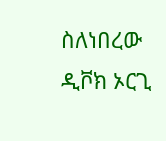ስለነበረው ዲቮክ ኦርጊ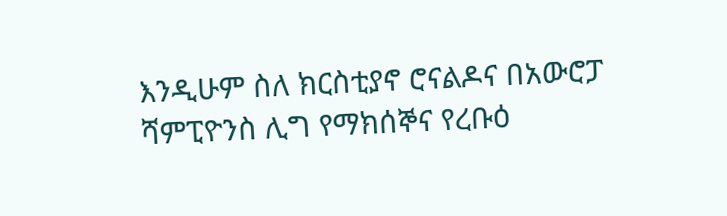እንዲሁም ስለ ክርስቲያኖ ሮናልዶና በአውሮፓ ሻምፒዮንስ ሊግ የማክሰኞና የረቡዕ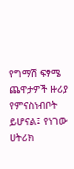የግማሽ ፍፃሜ ጨዋታዎች ዙሪያ የምናስነብቦት ይሆናል፤ የነገው ሀትሪክ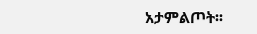አታምልጦት፡፡